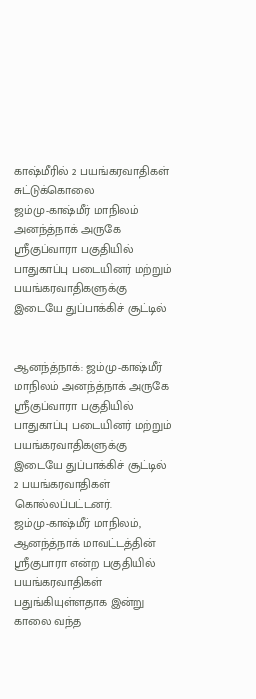காஷ்மீரில் 2 பயங்கரவாதிகள் சுட்டுக்கொலை
ஜம்மு-காஷ்மீர் மாநிலம் அனந்த்நாக் அருகே ஸ்ரீகுப்வாரா பகுதியில் பாதுகாப்பு படையினர் மற்றும் பயங்கரவாதிகளுக்கு இடையே துப்பாக்கிச் சூட்டில்


ஆனந்த்நாக்: ஜம்மு-காஷ்மீர் மாநிலம் அனந்த்நாக் அருகே ஸ்ரீகுப்வாரா பகுதியில் பாதுகாப்பு படையினர் மற்றும் பயங்கரவாதிகளுக்கு இடையே துப்பாக்கிச் சூட்டில் 2 பயங்கரவாதிகள் கொல்லப்பட்டனர்.
ஜம்மு-காஷ்மீர் மாநிலம், ஆனந்த்நாக் மாவட்டத்தின் ஸ்ரீகுபாரா என்ற பகுதியில் பயங்கரவாதிகள் பதுங்கியுள்ளதாக இன்று காலை வந்த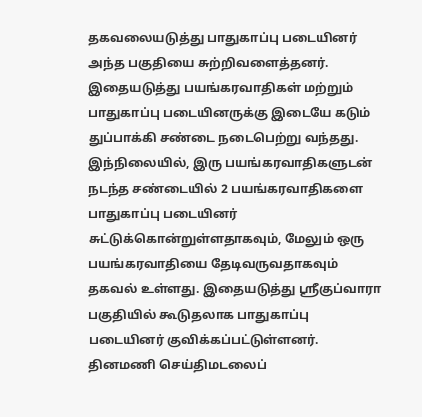தகவலையடுத்து பாதுகாப்பு படையினர் அந்த பகுதியை சுற்றிவளைத்தனர். இதையடுத்து பயங்கரவாதிகள் மற்றும் பாதுகாப்பு படையினருக்கு இடையே கடும் துப்பாக்கி சண்டை நடைபெற்று வந்தது.
இந்நிலையில், இரு பயங்கரவாதிகளுடன் நடந்த சண்டையில் 2 பயங்கரவாதிகளை பாதுகாப்பு படையினர் சுட்டுக்கொன்றுள்ளதாகவும், மேலும் ஒரு பயங்கரவாதியை தேடிவருவதாகவும் தகவல் உள்ளது. இதையடுத்து ஸ்ரீகுப்வாரா பகுதியில் கூடுதலாக பாதுகாப்பு படையினர் குவிக்கப்பட்டுள்ளனர்.
தினமணி செய்திமடலைப்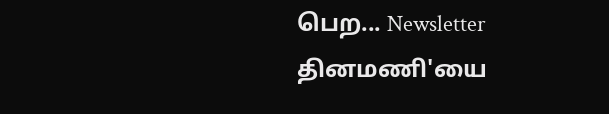பெற... Newsletter
தினமணி'யை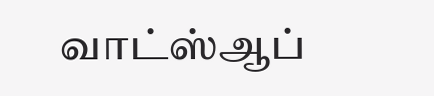வாட்ஸ்ஆப்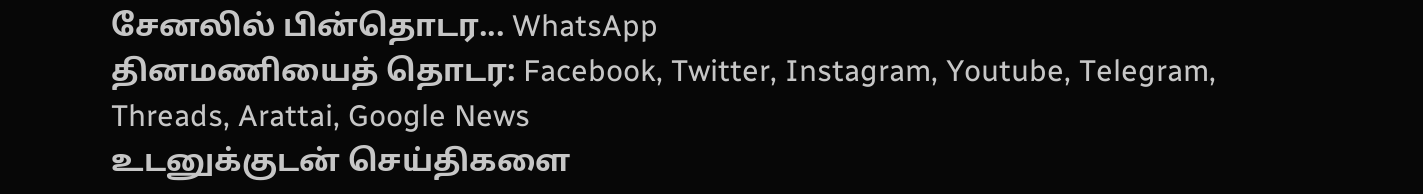சேனலில் பின்தொடர... WhatsApp
தினமணியைத் தொடர: Facebook, Twitter, Instagram, Youtube, Telegram, Threads, Arattai, Google News
உடனுக்குடன் செய்திகளை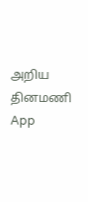அறிய தினமணி App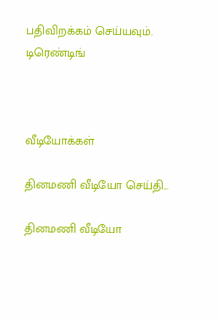பதிவிறக்கம் செய்யவும்.
டிரெண்டிங்



வீடியோக்கள்

தினமணி வீடியோ செய்தி...

தினமணி வீடியோ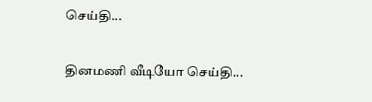செய்தி...

தினமணி வீடியோ செய்தி...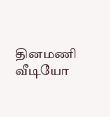தினமணி வீடியோ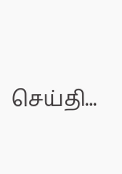செய்தி...